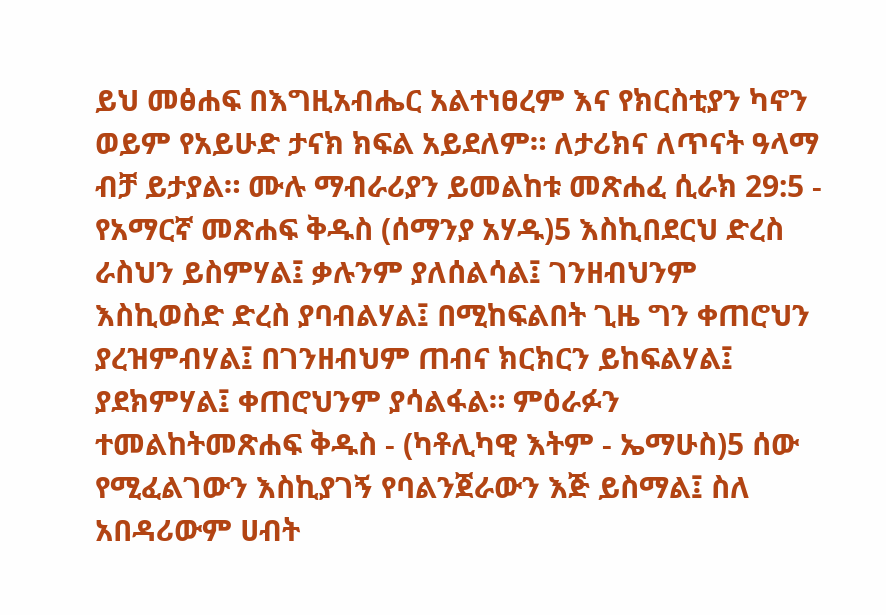ይህ መፅሐፍ በእግዚአብሔር አልተነፀረም እና የክርስቲያን ካኖን ወይም የአይሁድ ታናክ ክፍል አይደለም። ለታሪክና ለጥናት ዓላማ ብቻ ይታያል። ሙሉ ማብራሪያን ይመልከቱ መጽሐፈ ሲራክ 29:5 - የአማርኛ መጽሐፍ ቅዱስ (ሰማንያ አሃዱ)5 እስኪበደርህ ድረስ ራስህን ይስምሃል፤ ቃሉንም ያለሰልሳል፤ ገንዘብህንም እስኪወስድ ድረስ ያባብልሃል፤ በሚከፍልበት ጊዜ ግን ቀጠሮህን ያረዝምብሃል፤ በገንዘብህም ጠብና ክርክርን ይከፍልሃል፤ ያደክምሃል፤ ቀጠሮህንም ያሳልፋል። ምዕራፉን ተመልከትመጽሐፍ ቅዱስ - (ካቶሊካዊ እትም - ኤማሁስ)5 ሰው የሚፈልገውን እስኪያገኝ የባልንጀራውን እጅ ይስማል፤ ስለ አበዳሪውም ሀብት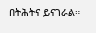በትሕትና ይናገራል።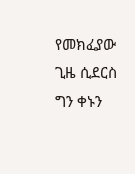የመክፈያው ጊዜ ሲደርስ ግን ቀኑን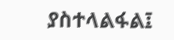ያስተላልፋል፤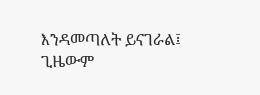እንዳመጣለት ይናገራል፤ ጊዜውም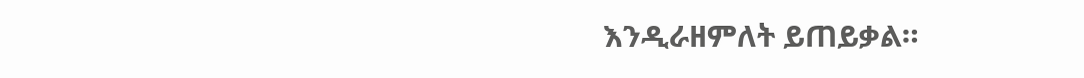እንዲራዘምለት ይጠይቃል።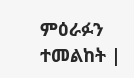ምዕራፉን ተመልከት |